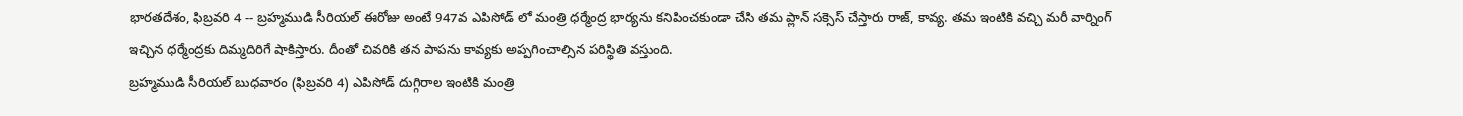భారతదేశం, ఫిబ్రవరి 4 -- బ్రహ్మముడి సీరియల్ ఈరోజు అంటే 947వ ఎపిసోడ్ లో మంత్రి ధర్మేంద్ర భార్యను కనిపించకుండా చేసి తమ ప్లాన్ సక్సెస్ చేస్తారు రాజ్, కావ్య. తమ ఇంటికి వచ్చి మరీ వార్నింగ్ ఇచ్చిన ధర్మేంద్రకు దిమ్మదిరిగే షాకిస్తారు. దీంతో చివరికి తన పాపను కావ్యకు అప్పగించాల్సిన పరిస్థితి వస్తుంది.
బ్రహ్మముడి సీరియల్ బుధవారం (ఫిబ్రవరి 4) ఎపిసోడ్ దుగ్గిరాల ఇంటికి మంత్రి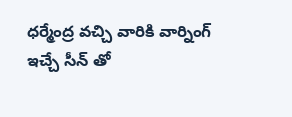ధర్మేంద్ర వచ్చి వారికి వార్నింగ్ ఇచ్చే సీన్ తో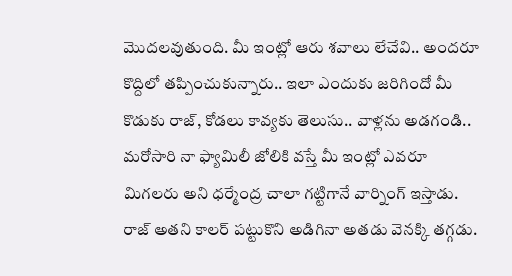మొదలవుతుంది. మీ ఇంట్లో ఆరు శవాలు లేచేవి.. అందరూ కొద్దిలో తప్పించుకున్నారు.. ఇలా ఎందుకు జరిగిందో మీ కొడుకు రాజ్, కోడలు కావ్యకు తెలుసు.. వాళ్లను అడగండి.. మరోసారి నా ఫ్యామిలీ జోలికి వస్తే మీ ఇంట్లో ఎవరూ మిగలరు అని ధర్మేంద్ర చాలా గట్టిగానే వార్నింగ్ ఇస్తాడు. రాజ్ అతని కాలర్ పట్టుకొని అడిగినా అతడు వెనక్కి తగ్గడు.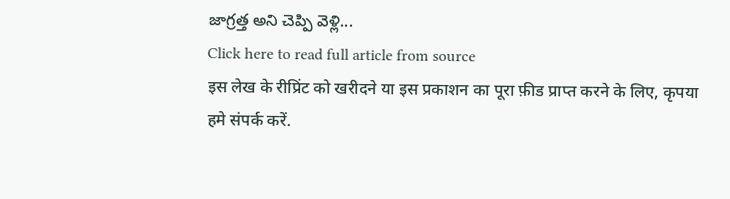జాగ్రత్త అని చెప్పి వెళ్లి...
Click here to read full article from source
इस लेख के रीप्रिंट को खरीदने या इस प्रकाशन का पूरा फ़ीड प्राप्त करने के लिए, कृपया
हमे संपर्क करें.